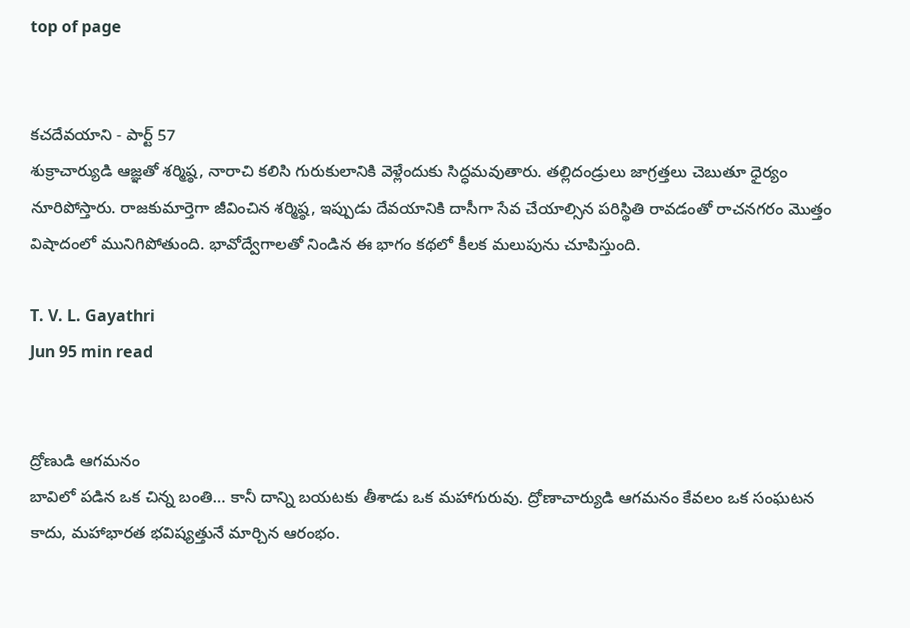top of page


కచదేవయాని - పార్ట్ 57
శుక్రాచార్యుడి ఆజ్ఞతో శర్మిష్ఠ, నారాచి కలిసి గురుకులానికి వెళ్లేందుకు సిద్ధమవుతారు. తల్లిదండ్రులు జాగ్రత్తలు చెబుతూ ధైర్యం నూరిపోస్తారు. రాజకుమార్తెగా జీవించిన శర్మిష్ఠ, ఇప్పుడు దేవయానికి దాసీగా సేవ చేయాల్సిన పరిస్థితి రావడంతో రాచనగరం మొత్తం విషాదంలో మునిగిపోతుంది. భావోద్వేగాలతో నిండిన ఈ భాగం కథలో కీలక మలుపును చూపిస్తుంది.

T. V. L. Gayathri
Jun 95 min read


ద్రోణుడి ఆగమనం
బావిలో పడిన ఒక చిన్న బంతి… కానీ దాన్ని బయటకు తీశాడు ఒక మహాగురువు. ద్రోణాచార్యుడి ఆగమనం కేవలం ఒక సంఘటన కాదు, మహాభారత భవిష్యత్తునే మార్చిన ఆరంభం.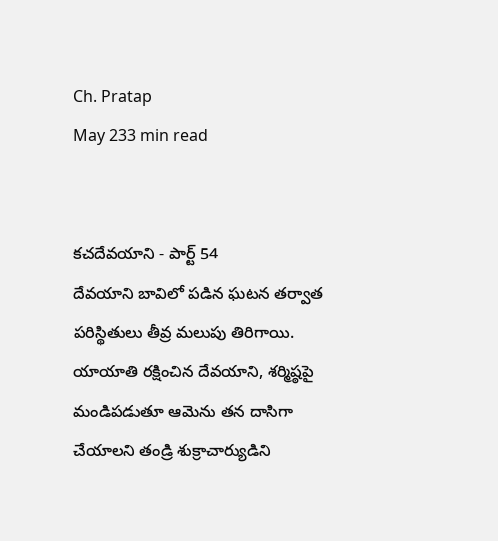Ch. Pratap
May 233 min read


కచదేవయాని - పార్ట్ 54
దేవయాని బావిలో పడిన ఘటన తర్వాత పరిస్థితులు తీవ్ర మలుపు తిరిగాయి. యాయాతి రక్షించిన దేవయాని, శర్మిష్ఠపై మండిపడుతూ ఆమెను తన దాసిగా చేయాలని తండ్రి శుక్రాచార్యుడిని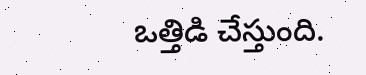ఒత్తిడి చేస్తుంది.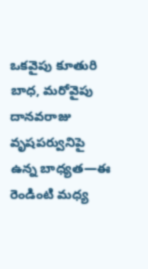ఒకవైపు కూతురి బాధ, మరోవైపు దానవరాజు వృషపర్వునిపై ఉన్న బాధ్యత—ఈ రెండింటి మధ్య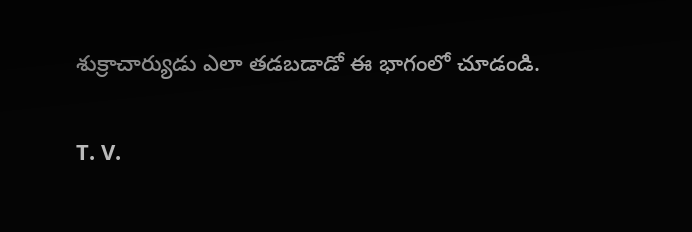శుక్రాచార్యుడు ఎలా తడబడాడో ఈ భాగంలో చూడండి.

T. V.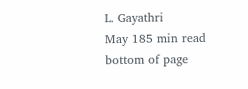L. Gayathri
May 185 min read
bottom of page